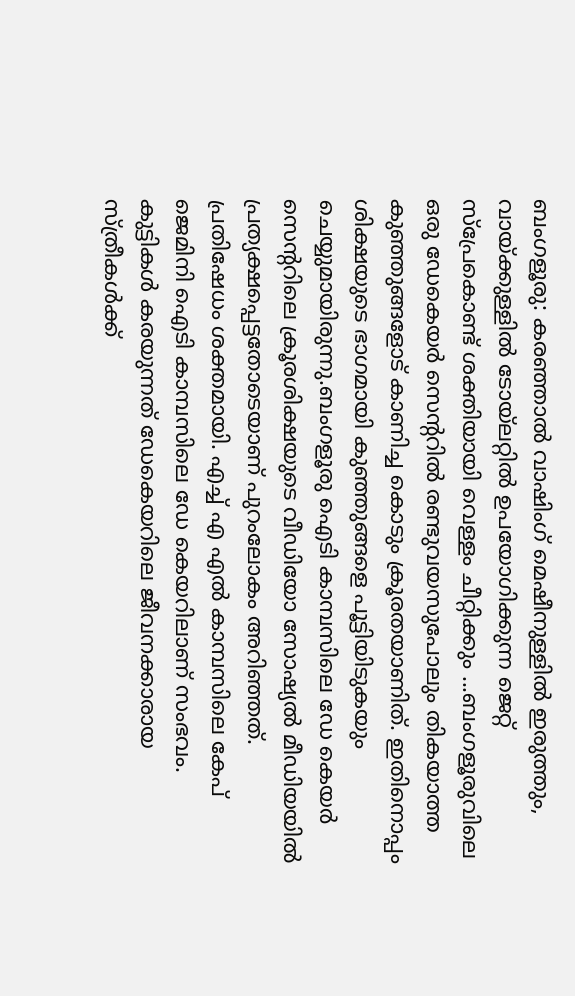ബംഗളൂരു: കരഞ്ഞാൽ വാഷിംഗ് മെഷീനുള്ളിൽ ഇരുത്തും, വായ്ക്കുള്ളിൽ ടോയ്ലറ്റിൽ ഉപയോഗിക്കുന്ന ജെറ്റ് സ്പ്രേകൊണ്ട് ശക്തിയായി വെള്ളം ചീറ്റിക്കും ...ബംഗളൂരുവിലെ ഒരു ഡേകെയർ സെന്ററിൽ രണ്ടുവയസുപോലും തികയാത്ത കുഞ്ഞുങ്ങളോട് കാണിച്ച കൊടും ക്രൂരതയാണിത്. ഇതിനൊപ്പം ശിക്ഷയുടെ ഭാഗമായി കുഞ്ഞുങ്ങളെ പൂട്ടിയിടുകയും ചെയ്യുമായിരുന്നു.ബംഗളൂരു ഐടി കാമ്പസിലെ ഡേ കെയർ സെന്ററിലെ ക്രൂരശിക്ഷയുടെ വീഡിയോ സോഷ്യൽ മീഡിയയിൽ പ്രത്യക്ഷപ്പെട്ടതോടെയാണ് പുറംലോകം അറിഞ്ഞത്. പ്രതിഷേധം ശക്തമായി. എച്ച് എ എൽ കാമ്പസിലെ കേപ് ജെമിനി ഐടി കാമ്പസിലെ ഡേ കെയറിലാണ് സംഭവം.
കുട്ടികൾ കരയുന്നത് ഡേകെയറിലെ ജീവനക്കാരായ സ്ത്രീകൾക്ക്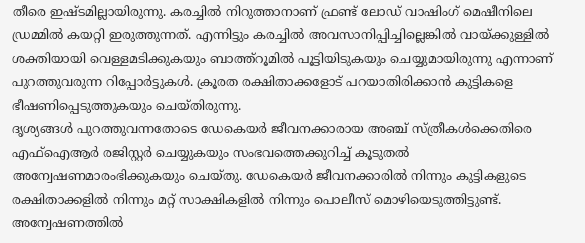തീരെ ഇഷ്ടമില്ലായിരുന്നു. കരച്ചിൽ നിറുത്താനാണ് ഫ്രണ്ട് ലോഡ് വാഷിംഗ് മെഷീനിലെ ഡ്രമ്മിൽ കയറ്റി ഇരുത്തുന്നത്. എന്നിട്ടും കരച്ചിൽ അവസാനിപ്പിച്ചില്ലെങ്കിൽ വായ്ക്കുള്ളിൽ ശക്തിയായി വെള്ളമടിക്കുകയും ബാത്ത്റൂമിൽ പൂട്ടിയിടുകയും ചെയ്യുമായിരുന്നു എന്നാണ് പുറത്തുവരുന്ന റിപ്പോർട്ടുകൾ. ക്രൂരത രക്ഷിതാക്കളോട് പറയാതിരിക്കാൻ കുട്ടികളെ ഭീഷണിപ്പെടുത്തുകയും ചെയ്തിരുന്നു.
ദൃശ്യങ്ങൾ പുറത്തുവന്നതോടെ ഡേകെയർ ജീവനക്കാരായ അഞ്ച് സ്ത്രീകൾക്കെതിരെ എഫ്ഐആർ രജിസ്റ്റർ ചെയ്യുകയും സംഭവത്തെക്കുറിച്ച് കൂടുതൽ അന്വേഷണമാരംഭിക്കുകയും ചെയ്തു. ഡേകെയർ ജീവനക്കാരിൽ നിന്നും കുട്ടികളുടെ രക്ഷിതാക്കളിൽ നിന്നും മറ്റ് സാക്ഷികളിൽ നിന്നും പൊലീസ് മൊഴിയെടുത്തിട്ടുണ്ട്. അന്വേഷണത്തിൽ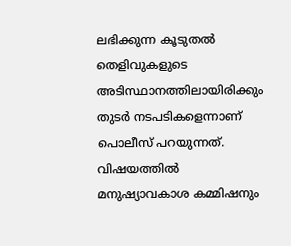ലഭിക്കുന്ന കൂടുതൽ തെളിവുകളുടെ അടിസ്ഥാനത്തിലായിരിക്കും തുടർ നടപടികളെന്നാണ് പൊലീസ് പറയുന്നത്.
വിഷയത്തിൽ മനുഷ്യാവകാശ കമ്മിഷനും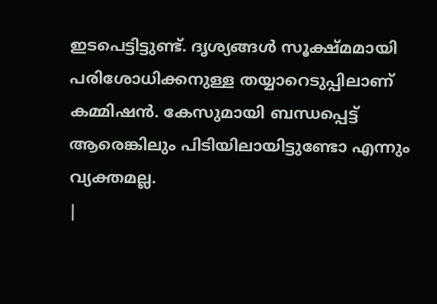ഇടപെട്ടിട്ടുണ്ട്. ദൃശ്യങ്ങൾ സൂക്ഷ്മമായി പരിശോധിക്കനുള്ള തയ്യാറെടുപ്പിലാണ് കമ്മിഷൻ. കേസുമായി ബന്ധപ്പെട്ട് ആരെങ്കിലും പിടിയിലായിട്ടുണ്ടോ എന്നും വ്യക്തമല്ല.
|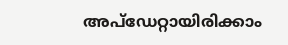അപ്ഡേറ്റായിരിക്കാം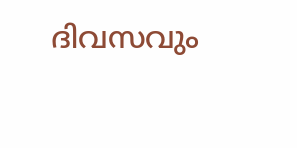ദിവസവും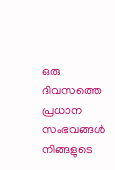ഒരു ദിവസത്തെ പ്രധാന സംഭവങ്ങൾ നിങ്ങളുടെ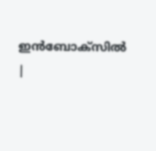ഇൻബോക്സിൽ |